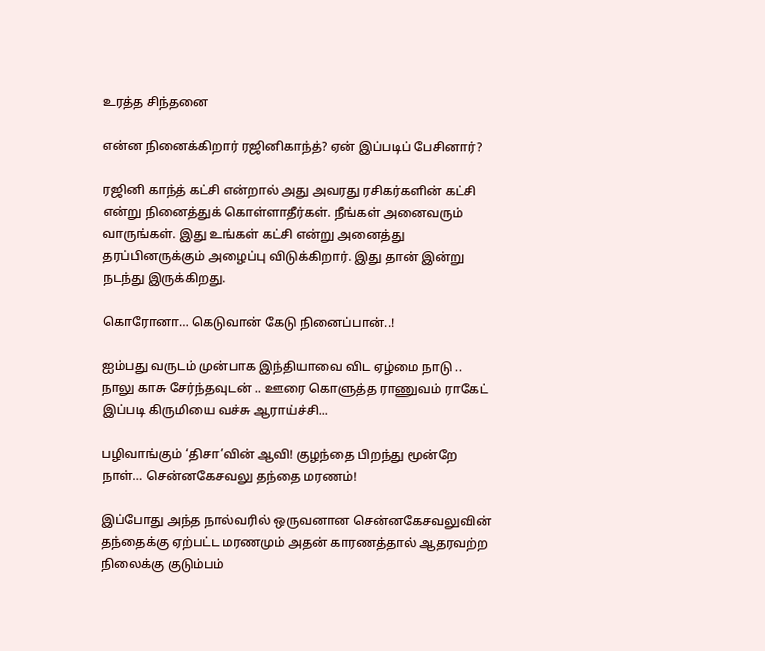உரத்த சிந்தனை

என்ன நினைக்கிறார் ரஜினிகாந்த்? ஏன் இப்படிப் பேசினார்?

ரஜினி காந்த் கட்சி என்றால் அது அவரது ரசிகர்களின் கட்சி என்று நினைத்துக் கொள்ளாதீர்கள். நீங்கள் அனைவரும் வாருங்கள். இது உங்கள் கட்சி என்று அனைத்து தரப்பினருக்கும் அழைப்பு விடுக்கிறார். இது தான் இன்று நடந்து இருக்கிறது.

கொரோனா… கெடுவான் கேடு நினைப்பான்..!

ஐம்பது வருடம் முன்பாக இந்தியாவை விட ஏழ்மை நாடு .. நாலு காசு சேர்ந்தவுடன் .. ஊரை கொளுத்த ராணுவம் ராகேட் இப்படி கிருமியை வச்சு ஆராய்ச்சி...

பழிவாங்கும் ‘திசா’வின் ஆவி! குழந்தை பிறந்து மூன்றே நாள்… சென்னகேசவலு தந்தை மரணம்!

இப்போது அந்த நால்வரில் ஒருவனான சென்னகேசவலுவின் தந்தைக்கு ஏற்பட்ட மரணமும் அதன் காரணத்தால் ஆதரவற்ற நிலைக்கு குடும்பம்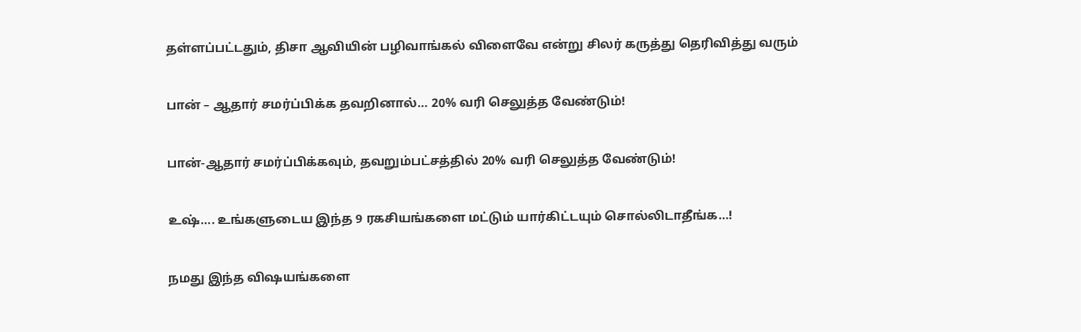தள்ளப்பட்டதும், திசா ஆவியின் பழிவாங்கல் விளைவே என்று சிலர் கருத்து தெரிவித்து வரும்

பான் – ஆதார் சமர்ப்பிக்க தவறினால்… 20% வரி செலுத்த வேண்டும்!

பான்-ஆதார் சமர்ப்பிக்கவும், தவறும்பட்சத்தில் 20% வரி செலுத்த வேண்டும்!

உஷ்…. உங்களுடைய இந்த 9 ரகசியங்களை மட்டும் யார்கிட்டயும் சொல்லிடாதீங்க…!

நமது இந்த விஷயங்களை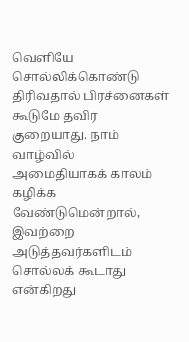வெளியே சொல்லிக்கொண்டு திரிவதால் பிரச்னைகள் கூடுமே தவிர குறையாது. நாம் வாழ்வில் அமைதியாகக் காலம் கழிக்க வேண்டுமென்றால், இவற்றை அடுத்தவர்களிடம் சொல்லக் கூடாது என்கிறது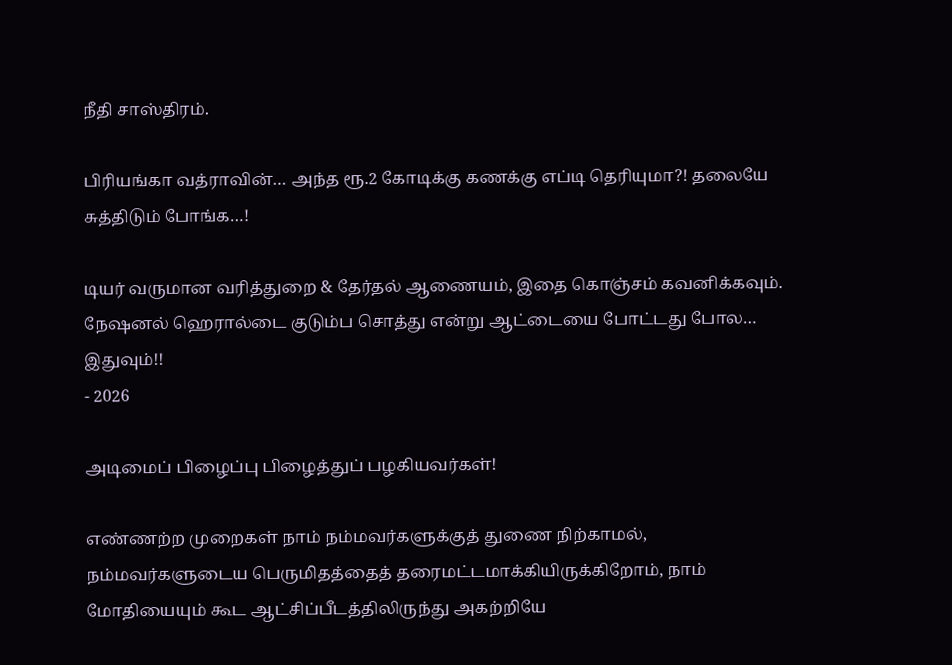நீதி சாஸ்திரம்.

பிரியங்கா வத்ராவின்… அந்த ரூ.2 கோடிக்கு கணக்கு எப்டி தெரியுமா?! தலையே சுத்திடும் போங்க…!

டியர் வருமான வரித்துறை & தேர்தல் ஆணையம், இதை கொஞ்சம் கவனிக்கவும். நேஷனல் ஹெரால்டை குடும்ப சொத்து என்று ஆட்டையை போட்டது போல… இதுவும்!!
- 2026

அடிமைப் பிழைப்பு பிழைத்துப் பழகியவர்கள்!

எண்ணற்ற முறைகள் நாம் நம்மவர்களுக்குத் துணை நிற்காமல், நம்மவர்களுடைய பெருமிதத்தைத் தரைமட்டமாக்கியிருக்கிறோம், நாம் மோதியையும் கூட ஆட்சிப்பீடத்திலிருந்து அகற்றியே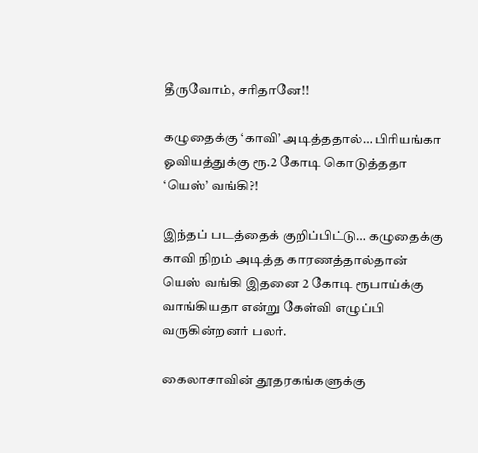தீருவோம், சரிதானே!!

கழுதைக்கு ‘காவி’ அடித்ததால்… பிரியங்கா ஓவியத்துக்கு ரூ.2 கோடி கொடுத்ததா ‘யெஸ்’ வங்கி?!

இந்தப் படத்தைக் குறிப்பிட்டு… கழுதைக்கு காவி நிறம் அடித்த காரணத்தால்தான் யெஸ் வங்கி இதனை 2 கோடி ரூபாய்க்கு வாங்கியதா என்று கேள்வி எழுப்பி வருகின்றனர் பலர்.

கைலாசாவின் தூதரகங்களுக்கு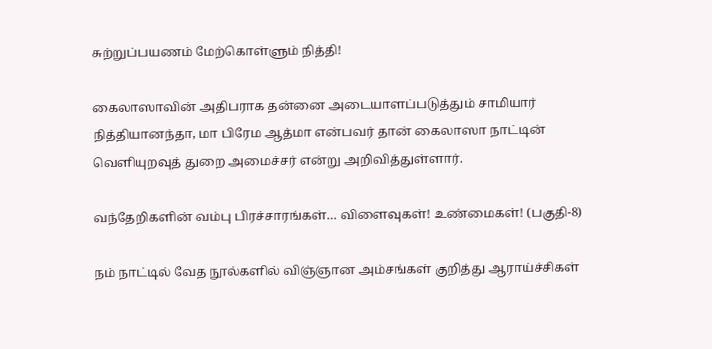சுற்றுப்பயணம் மேற்கொள்ளும் நித்தி!

கைலாஸாவின் அதிபராக தன்னை அடையாளப்படுத்தும் சாமியார் நித்தியானந்தா, மா பிரேம ஆத்மா என்பவர் தான் கைலாஸா நாட்டின் வெளியுறவுத் துறை அமைச்சர் என்று அறிவித்துள்ளார்.

வந்தேறிகளின் வம்பு பிரச்சாரங்கள்… விளைவுகள்! உண்மைகள்! (பகுதி-8)

நம் நாட்டில் வேத நூல்களில் விஞ்ஞான அம்சங்கள் குறித்து ஆராய்ச்சிகள்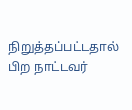நிறுத்தப்பட்டதால் பிற நாட்டவர்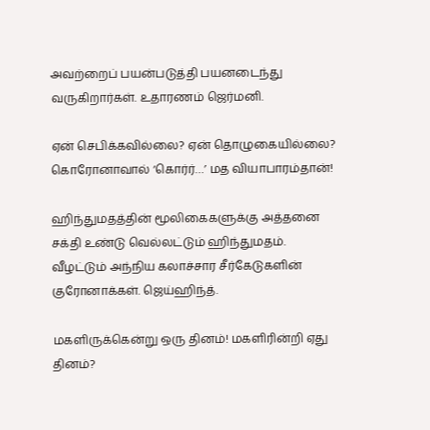அவற்றைப் பயன்படுத்தி பயனடைந்து வருகிறார்கள். உதாரணம் ஜெர்மனி.

ஏன் செபிக்கவில்லை? ஏன் தொழுகையில்லை? கொரோனாவால் ‘கொர்ர்…’ மத வியாபாரம்தான்!

ஹிந்துமதத்தின் மூலிகைகளுக்கு அத்தனை சக்தி உண்டு வெல்லட்டும் ஹிந்துமதம். வீழட்டும் அந்நிய கலாச்சார சீர்கேடுகளின் குரோனாக்கள். ஜெய்ஹிந்த்.

மகளிருக்கென்று ஒரு தினம்! மகளிரின்றி ஏது தினம்?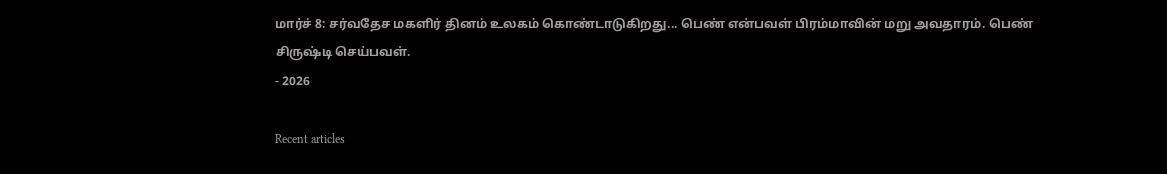மார்ச் 8: சர்வதேச மகளிர் தினம் உலகம் கொண்டாடுகிறது... பெண் என்பவள் பிரம்மாவின் மறு அவதாரம். பெண் சிருஷ்டி செய்பவள்.
- 2026

Recent articles